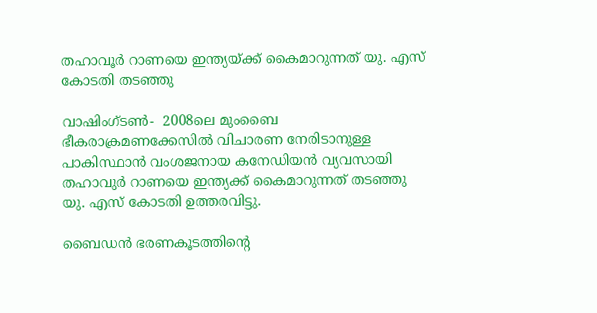തഹാവൂര്‍ റാണയെ ഇന്ത്യയ്ക്ക് കൈമാറുന്നത് യു. എസ് കോടതി തടഞ്ഞു

വാഷിംഗ്ടണ്‍-  2008ലെ മുംബൈ ഭീകരാക്രമണക്കേസില്‍ വിചാരണ നേരിടാനുള്ള പാകിസ്ഥാന്‍ വംശജനായ കനേഡിയന്‍ വ്യവസായി തഹാവുര്‍ റാണയെ ഇന്ത്യക്ക് കൈമാറുന്നത് തടഞ്ഞു യു. എസ് കോടതി ഉത്തരവിട്ടു.

ബൈഡന്‍ ഭരണകൂടത്തിന്റെ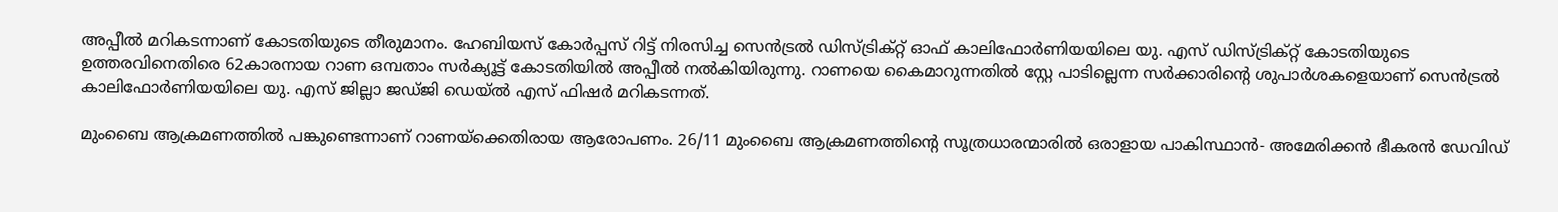അപ്പീല്‍ മറികടന്നാണ് കോടതിയുടെ തീരുമാനം. ഹേബിയസ് കോര്‍പ്പസ് റിട്ട് നിരസിച്ച സെന്‍ട്രല്‍ ഡിസ്ട്രിക്റ്റ് ഓഫ് കാലിഫോര്‍ണിയയിലെ യു. എസ് ഡിസ്ട്രിക്റ്റ് കോടതിയുടെ ഉത്തരവിനെതിരെ 62കാരനായ റാണ ഒമ്പതാം സര്‍ക്യൂട്ട് കോടതിയില്‍ അപ്പീല്‍ നല്‍കിയിരുന്നു. റാണയെ കൈമാറുന്നതില്‍ സ്റ്റേ പാടില്ലെന്ന സര്‍ക്കാരിന്റെ ശുപാര്‍ശകളെയാണ് സെന്‍ട്രല്‍ കാലിഫോര്‍ണിയയിലെ യു. എസ് ജില്ലാ ജഡ്ജി ഡെയ്ല്‍ എസ് ഫിഷര്‍ മറികടന്നത്.

മുംബൈ ആക്രമണത്തില്‍ പങ്കുണ്ടെന്നാണ് റാണയ്‌ക്കെതിരായ ആരോപണം. 26/11 മുംബൈ ആക്രമണത്തിന്റെ സൂത്രധാരന്മാരില്‍ ഒരാളായ പാകിസ്ഥാന്‍- അമേരിക്കന്‍ ഭീകരന്‍ ഡേവിഡ്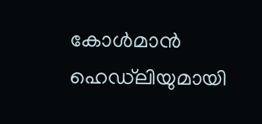കോള്‍മാന്‍ ഹെഡ്‌ലിയുമായി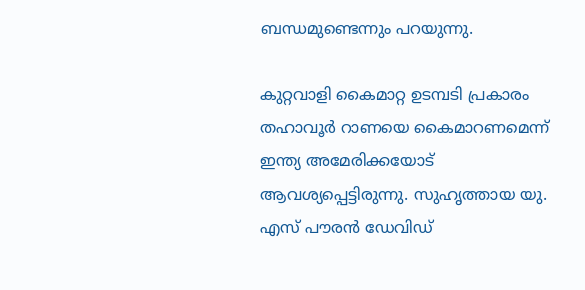ബന്ധമുണ്ടെന്നും പറയുന്നു.

കുറ്റവാളി കൈമാറ്റ ഉടമ്പടി പ്രകാരം തഹാവൂര്‍ റാണയെ കൈമാറണമെന്ന് ഇന്ത്യ അമേരിക്കയോട് ആവശ്യപ്പെട്ടിരുന്നു. സുഹൃത്തായ യു. എസ് പൗരന്‍ ഡേവിഡ്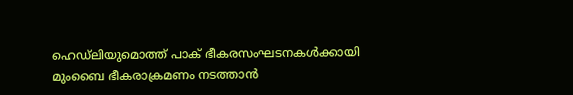ഹെഡ്‌ലിയുമൊത്ത് പാക് ഭീകരസംഘടനകള്‍ക്കായി മുംബൈ ഭീകരാക്രമണം നടത്താന്‍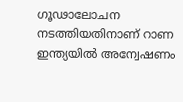ഗൂഢാലോചന നടത്തിയതിനാണ് റാണ ഇന്ത്യയില്‍ അന്വേഷണം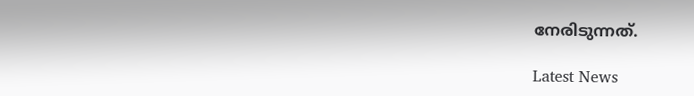നേരിടുന്നത്.

Latest News